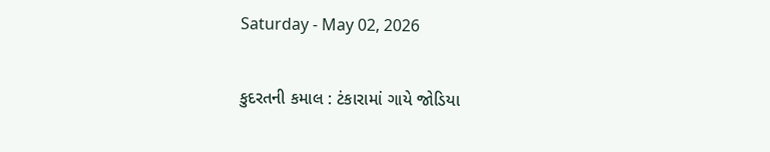Saturday - May 02, 2026

કુદરતની કમાલ : ટંકારામાં ગાયે જોડિયા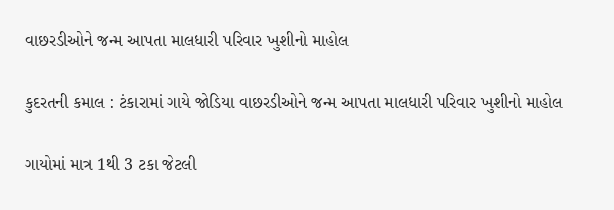વાછરડીઓને જન્મ આપતા માલધારી પરિવાર ખુશીનો માહોલ

કુદરતની કમાલ : ટંકારામાં ગાયે જોડિયા વાછરડીઓને જન્મ આપતા માલધારી પરિવાર ખુશીનો માહોલ

ગાયોમાં માત્ર 1થી 3 ટકા જેટલી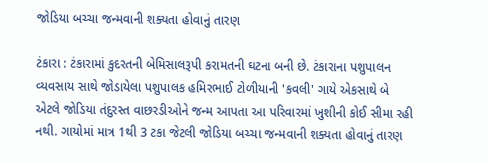જોડિયા બચ્ચા જન્મવાની શક્યતા હોવાનું તારણ

ટંકારા : ટંકારામાં કુદરતની બેમિસાલરૂપી કરામતની ઘટના બની છે. ટંકારાના પશુપાલન વ્યવસાય સાથે જોડાયેલા પશુપાલક હમિરભાઈ ટોળીયાની 'કવલી' ગાયે એકસાથે બે એટલે જોડિયા તંદુરસ્ત વાછરડીઓને જન્મ આપતા આ પરિવારમાં ખુશીની કોઈ સીમા રહી નથી. ગાયોમાં માત્ર 1થી 3 ટકા જેટલી જોડિયા બચ્ચા જન્મવાની શક્યતા હોવાનું તારણ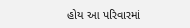હોય આ પરિવારમાં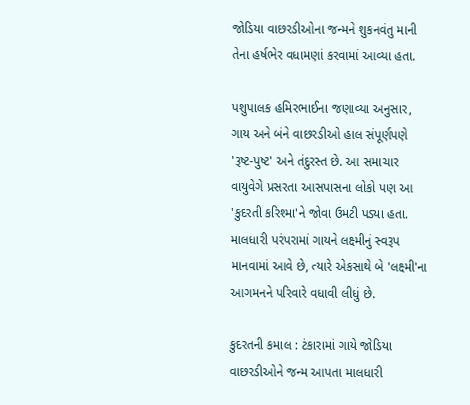જોડિયા વાછરડીઓના જન્મને શુકનવંતુ માની તેના હર્ષભેર વધામણાં કરવામાં આવ્યા હતા.

પશુપાલક હમિરભાઈના જણાવ્યા અનુસાર, ગાય અને બંને વાછરડીઓ હાલ સંપૂર્ણપણે 'રૂષ્ટ-પુષ્ટ' અને તંદુરસ્ત છે. આ સમાચાર વાયુવેગે પ્રસરતા આસપાસના લોકો પણ આ 'કુદરતી કરિશ્મા'ને જોવા ઉમટી પડ્યા હતા. માલધારી પરંપરામાં ગાયને લક્ષ્મીનું સ્વરૂપ માનવામાં આવે છે, ત્યારે એકસાથે બે 'લક્ષ્મી'ના આગમનને પરિવારે વધાવી લીધું છે.

કુદરતની કમાલ : ટંકારામાં ગાયે જોડિયા વાછરડીઓને જન્મ આપતા માલધારી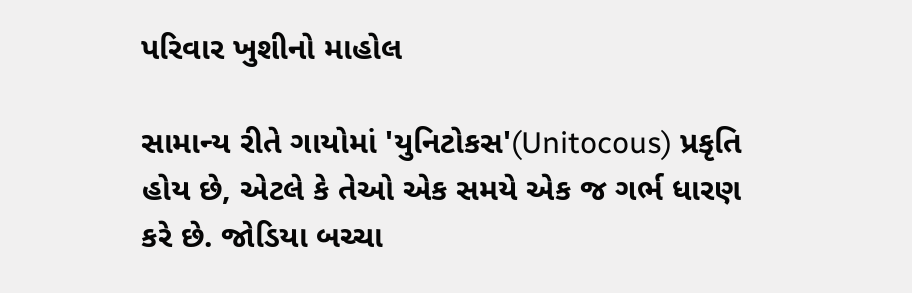પરિવાર ખુશીનો માહોલ

સામાન્ય રીતે ગાયોમાં 'યુનિટોકસ'(Unitocous) પ્રકૃતિ હોય છે, એટલે કે તેઓ એક સમયે એક જ ગર્ભ ધારણ કરે છે. જોડિયા બચ્ચા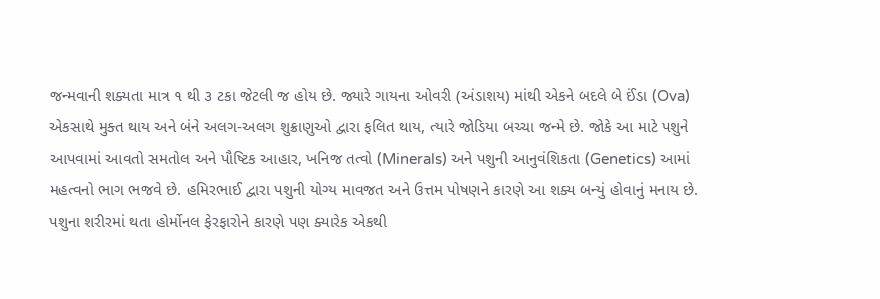જન્મવાની શક્યતા માત્ર ૧ થી ૩ ટકા જેટલી જ હોય છે. જ્યારે ગાયના ઓવરી (અંડાશય) માંથી એકને બદલે બે ઈંડા (Ova) એકસાથે મુક્ત થાય અને બંને અલગ-અલગ શુક્રાણુઓ દ્વારા ફલિત થાય, ત્યારે જોડિયા બચ્ચા જન્મે છે. જોકે આ માટે પશુને આપવામાં આવતો સમતોલ અને પૌષ્ટિક આહાર, ખનિજ તત્વો (Minerals) અને પશુની આનુવંશિકતા (Genetics) આમાં મહત્વનો ભાગ ભજવે છે. હમિરભાઈ દ્વારા પશુની યોગ્ય માવજત અને ઉત્તમ પોષણને કારણે આ શક્ય બન્યું હોવાનું મનાય છે. પશુના શરીરમાં થતા હોર્મોનલ ફેરફારોને કારણે પણ ક્યારેક એકથી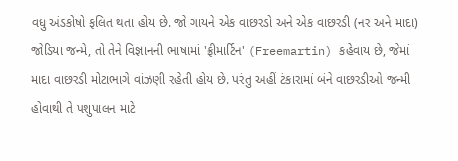વધુ અંડકોષો ફલિત થતા હોય છે. જો ગાયને એક વાછરડો અને એક વાછરડી (નર અને માદા) જોડિયા જન્મે, તો તેને વિજ્ઞાનની ભાષામાં 'ફ્રીમાર્ટિન' (Freemartin) કહેવાય છે, જેમાં માદા વાછરડી મોટાભાગે વાંઝણી રહેતી હોય છે. પરંતુ અહીં ટંકારામાં બંને વાછરડીઓ જન્મી હોવાથી તે પશુપાલન માટે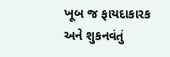ખૂબ જ ફાયદાકારક અને શુકનવંતું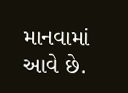માનવામાં આવે છે.